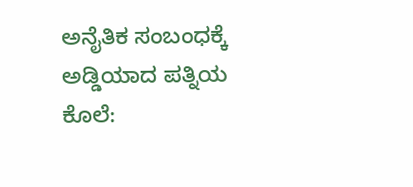ಅನೈತಿಕ ಸಂಬಂಧಕ್ಕೆ ಅಡ್ಡಿಯಾದ ಪತ್ನಿಯ ಕೊಲೆ: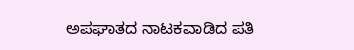ಅಪಘಾತದ ನಾಟಕವಾಡಿದ ಪತಿ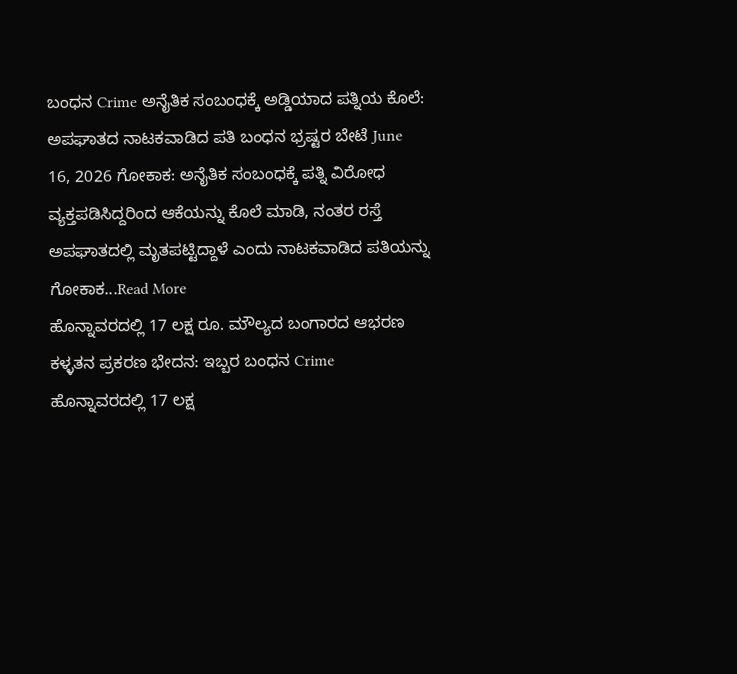ಬಂಧನ Crime ಅನೈತಿಕ ಸಂಬಂಧಕ್ಕೆ ಅಡ್ಡಿಯಾದ ಪತ್ನಿಯ ಕೊಲೆ: ಅಪಘಾತದ ನಾಟಕವಾಡಿದ ಪತಿ ಬಂಧನ ಭ್ರಷ್ಟರ ಬೇಟೆ June 16, 2026 ಗೋಕಾಕ: ಅನೈತಿಕ ಸಂಬಂಧಕ್ಕೆ ಪತ್ನಿ ವಿರೋಧ ವ್ಯಕ್ತಪಡಿಸಿದ್ದರಿಂದ ಆಕೆಯನ್ನು ಕೊಲೆ ಮಾಡಿ, ನಂತರ ರಸ್ತೆ ಅಪಘಾತದಲ್ಲಿ ಮೃತಪಟ್ಟಿದ್ದಾಳೆ ಎಂದು ನಾಟಕವಾಡಿದ ಪತಿಯನ್ನು ಗೋಕಾಕ...Read More
ಹೊನ್ನಾವರದಲ್ಲಿ 17 ಲಕ್ಷ ರೂ. ಮೌಲ್ಯದ ಬಂಗಾರದ ಆಭರಣ ಕಳ್ಳತನ ಪ್ರಕರಣ ಭೇದನ: ಇಬ್ಬರ ಬಂಧನ Crime ಹೊನ್ನಾವರದಲ್ಲಿ 17 ಲಕ್ಷ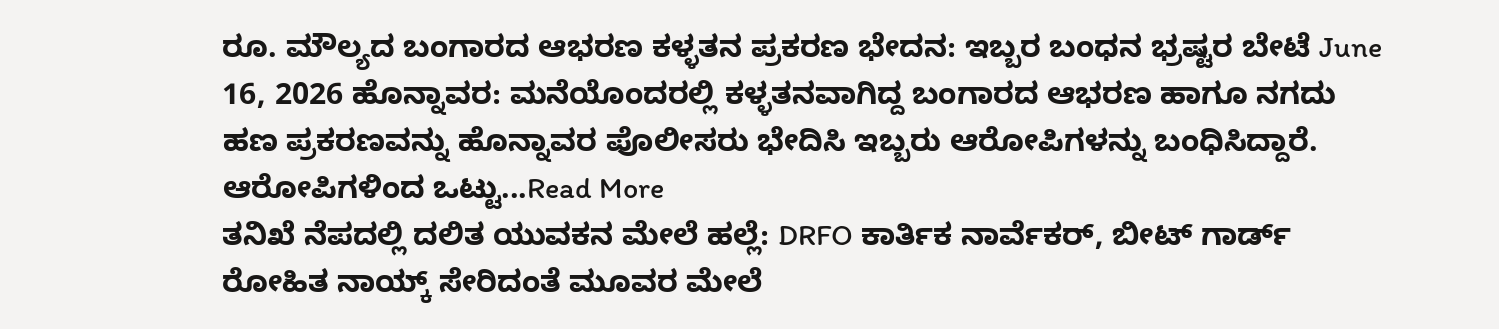ರೂ. ಮೌಲ್ಯದ ಬಂಗಾರದ ಆಭರಣ ಕಳ್ಳತನ ಪ್ರಕರಣ ಭೇದನ: ಇಬ್ಬರ ಬಂಧನ ಭ್ರಷ್ಟರ ಬೇಟೆ June 16, 2026 ಹೊನ್ನಾವರ: ಮನೆಯೊಂದರಲ್ಲಿ ಕಳ್ಳತನವಾಗಿದ್ದ ಬಂಗಾರದ ಆಭರಣ ಹಾಗೂ ನಗದು ಹಣ ಪ್ರಕರಣವನ್ನು ಹೊನ್ನಾವರ ಪೊಲೀಸರು ಭೇದಿಸಿ ಇಬ್ಬರು ಆರೋಪಿಗಳನ್ನು ಬಂಧಿಸಿದ್ದಾರೆ. ಆರೋಪಿಗಳಿಂದ ಒಟ್ಟು...Read More
ತನಿಖೆ ನೆಪದಲ್ಲಿ ದಲಿತ ಯುವಕನ ಮೇಲೆ ಹಲ್ಲೆ: DRFO ಕಾರ್ತಿಕ ನಾರ್ವೆಕರ್, ಬೀಟ್ ಗಾರ್ಡ್ ರೋಹಿತ ನಾಯ್ಕ್ ಸೇರಿದಂತೆ ಮೂವರ ಮೇಲೆ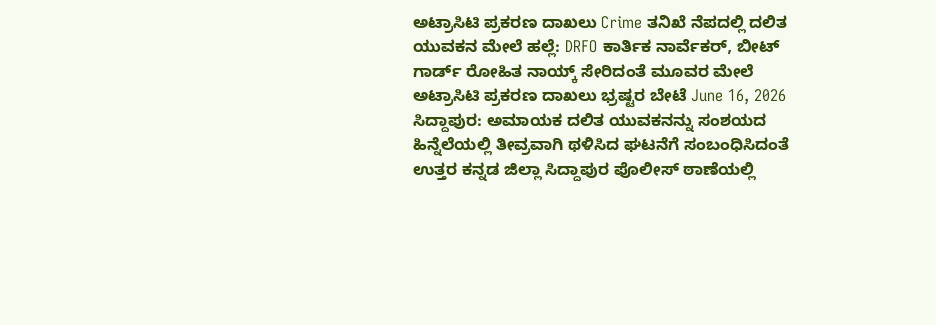ಅಟ್ರಾಸಿಟಿ ಪ್ರಕರಣ ದಾಖಲು Crime ತನಿಖೆ ನೆಪದಲ್ಲಿ ದಲಿತ ಯುವಕನ ಮೇಲೆ ಹಲ್ಲೆ: DRFO ಕಾರ್ತಿಕ ನಾರ್ವೆಕರ್, ಬೀಟ್ ಗಾರ್ಡ್ ರೋಹಿತ ನಾಯ್ಕ್ ಸೇರಿದಂತೆ ಮೂವರ ಮೇಲೆ ಅಟ್ರಾಸಿಟಿ ಪ್ರಕರಣ ದಾಖಲು ಭ್ರಷ್ಟರ ಬೇಟೆ June 16, 2026 ಸಿದ್ದಾಪುರ: ಅಮಾಯಕ ದಲಿತ ಯುವಕನನ್ನು ಸಂಶಯದ ಹಿನ್ನೆಲೆಯಲ್ಲಿ ತೀವ್ರವಾಗಿ ಥಳಿಸಿದ ಘಟನೆಗೆ ಸಂಬಂಧಿಸಿದಂತೆ ಉತ್ತರ ಕನ್ನಡ ಜಿಲ್ಲಾ ಸಿದ್ದಾಪುರ ಪೊಲೀಸ್ ಠಾಣೆಯಲ್ಲಿ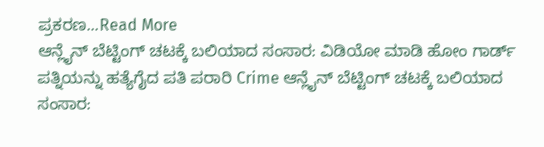ಪ್ರಕರಣ...Read More
ಆನ್ಲೈನ್ ಬೆಟ್ಟಿಂಗ್ ಚಟಕ್ಕೆ ಬಲಿಯಾದ ಸಂಸಾರ: ವಿಡಿಯೋ ಮಾಡಿ ಹೋಂ ಗಾರ್ಡ್ ಪತ್ನಿಯನ್ನು ಹತ್ಯೆಗೈದ ಪತಿ ಪರಾರಿ Crime ಆನ್ಲೈನ್ ಬೆಟ್ಟಿಂಗ್ ಚಟಕ್ಕೆ ಬಲಿಯಾದ ಸಂಸಾರ: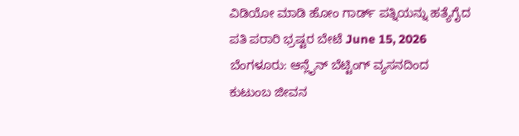ವಿಡಿಯೋ ಮಾಡಿ ಹೋಂ ಗಾರ್ಡ್ ಪತ್ನಿಯನ್ನು ಹತ್ಯೆಗೈದ ಪತಿ ಪರಾರಿ ಭ್ರಷ್ಟರ ಬೇಟೆ June 15, 2026 ಬೆಂಗಳೂರು: ಆನ್ಲೈನ್ ಬೆಟ್ಟಿಂಗ್ ವ್ಯಸನದಿಂದ ಕುಟುಂಬ ಜೀವನ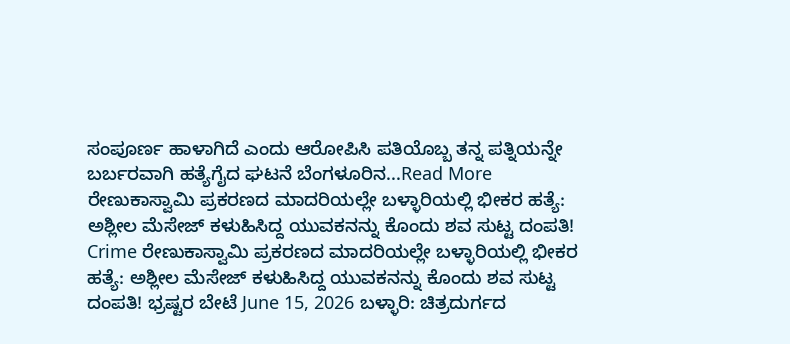ಸಂಪೂರ್ಣ ಹಾಳಾಗಿದೆ ಎಂದು ಆರೋಪಿಸಿ ಪತಿಯೊಬ್ಬ ತನ್ನ ಪತ್ನಿಯನ್ನೇ ಬರ್ಬರವಾಗಿ ಹತ್ಯೆಗೈದ ಘಟನೆ ಬೆಂಗಳೂರಿನ...Read More
ರೇಣುಕಾಸ್ವಾಮಿ ಪ್ರಕರಣದ ಮಾದರಿಯಲ್ಲೇ ಬಳ್ಳಾರಿಯಲ್ಲಿ ಭೀಕರ ಹತ್ಯೆ: ಅಶ್ಲೀಲ ಮೆಸೇಜ್ ಕಳುಹಿಸಿದ್ದ ಯುವಕನನ್ನು ಕೊಂದು ಶವ ಸುಟ್ಟ ದಂಪತಿ! Crime ರೇಣುಕಾಸ್ವಾಮಿ ಪ್ರಕರಣದ ಮಾದರಿಯಲ್ಲೇ ಬಳ್ಳಾರಿಯಲ್ಲಿ ಭೀಕರ ಹತ್ಯೆ: ಅಶ್ಲೀಲ ಮೆಸೇಜ್ ಕಳುಹಿಸಿದ್ದ ಯುವಕನನ್ನು ಕೊಂದು ಶವ ಸುಟ್ಟ ದಂಪತಿ! ಭ್ರಷ್ಟರ ಬೇಟೆ June 15, 2026 ಬಳ್ಳಾರಿ: ಚಿತ್ರದುರ್ಗದ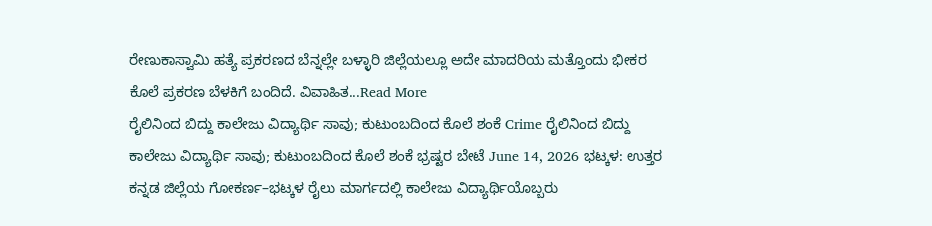ರೇಣುಕಾಸ್ವಾಮಿ ಹತ್ಯೆ ಪ್ರಕರಣದ ಬೆನ್ನಲ್ಲೇ ಬಳ್ಳಾರಿ ಜಿಲ್ಲೆಯಲ್ಲೂ ಅದೇ ಮಾದರಿಯ ಮತ್ತೊಂದು ಭೀಕರ ಕೊಲೆ ಪ್ರಕರಣ ಬೆಳಕಿಗೆ ಬಂದಿದೆ. ವಿವಾಹಿತ...Read More
ರೈಲಿನಿಂದ ಬಿದ್ದು ಕಾಲೇಜು ವಿದ್ಯಾರ್ಥಿ ಸಾವು; ಕುಟುಂಬದಿಂದ ಕೊಲೆ ಶಂಕೆ Crime ರೈಲಿನಿಂದ ಬಿದ್ದು ಕಾಲೇಜು ವಿದ್ಯಾರ್ಥಿ ಸಾವು; ಕುಟುಂಬದಿಂದ ಕೊಲೆ ಶಂಕೆ ಭ್ರಷ್ಟರ ಬೇಟೆ June 14, 2026 ಭಟ್ಕಳ: ಉತ್ತರ ಕನ್ನಡ ಜಿಲ್ಲೆಯ ಗೋಕರ್ಣ–ಭಟ್ಕಳ ರೈಲು ಮಾರ್ಗದಲ್ಲಿ ಕಾಲೇಜು ವಿದ್ಯಾರ್ಥಿಯೊಬ್ಬರು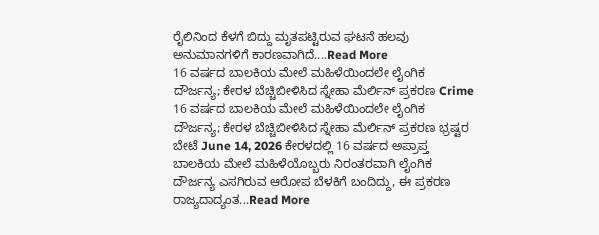ರೈಲಿನಿಂದ ಕೆಳಗೆ ಬಿದ್ದು ಮೃತಪಟ್ಟಿರುವ ಘಟನೆ ಹಲವು ಅನುಮಾನಗಳಿಗೆ ಕಾರಣವಾಗಿದೆ....Read More
16 ವರ್ಷದ ಬಾಲಕಿಯ ಮೇಲೆ ಮಹಿಳೆಯಿಂದಲೇ ಲೈಂಗಿಕ ದೌರ್ಜನ್ಯ; ಕೇರಳ ಬೆಚ್ಚಿಬೀಳಿಸಿದ ಸ್ನೇಹಾ ಮೆರ್ಲಿನ್ ಪ್ರಕರಣ Crime 16 ವರ್ಷದ ಬಾಲಕಿಯ ಮೇಲೆ ಮಹಿಳೆಯಿಂದಲೇ ಲೈಂಗಿಕ ದೌರ್ಜನ್ಯ; ಕೇರಳ ಬೆಚ್ಚಿಬೀಳಿಸಿದ ಸ್ನೇಹಾ ಮೆರ್ಲಿನ್ ಪ್ರಕರಣ ಭ್ರಷ್ಟರ ಬೇಟೆ June 14, 2026 ಕೇರಳದಲ್ಲಿ 16 ವರ್ಷದ ಅಪ್ರಾಪ್ತ ಬಾಲಕಿಯ ಮೇಲೆ ಮಹಿಳೆಯೊಬ್ಬರು ನಿರಂತರವಾಗಿ ಲೈಂಗಿಕ ದೌರ್ಜನ್ಯ ಎಸಗಿರುವ ಆರೋಪ ಬೆಳಕಿಗೆ ಬಂದಿದ್ದು, ಈ ಪ್ರಕರಣ ರಾಜ್ಯದಾದ್ಯಂತ...Read More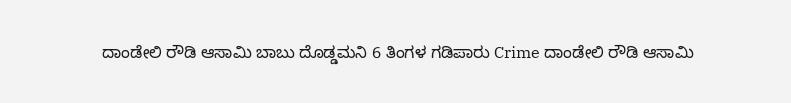ದಾಂಡೇಲಿ ರೌಡಿ ಆಸಾಮಿ ಬಾಬು ದೊಡ್ಡಮನಿ 6 ತಿಂಗಳ ಗಡಿಪಾರು Crime ದಾಂಡೇಲಿ ರೌಡಿ ಆಸಾಮಿ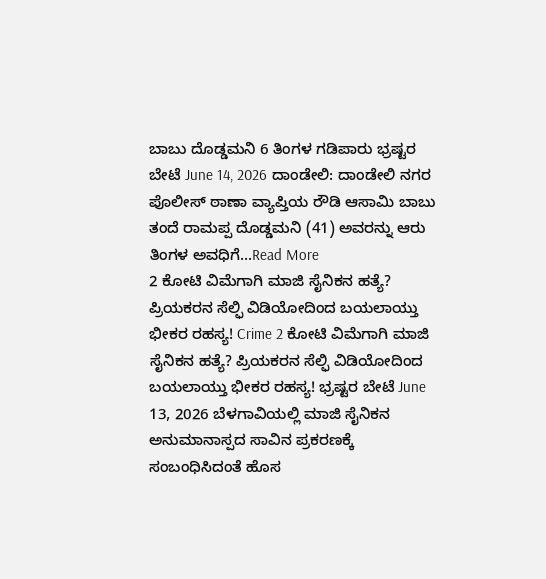ಬಾಬು ದೊಡ್ಡಮನಿ 6 ತಿಂಗಳ ಗಡಿಪಾರು ಭ್ರಷ್ಟರ ಬೇಟೆ June 14, 2026 ದಾಂಡೇಲಿ: ದಾಂಡೇಲಿ ನಗರ ಪೊಲೀಸ್ ಠಾಣಾ ವ್ಯಾಪ್ತಿಯ ರೌಡಿ ಆಸಾಮಿ ಬಾಬು ತಂದೆ ರಾಮಪ್ಪ ದೊಡ್ಡಮನಿ (41) ಅವರನ್ನು ಆರು ತಿಂಗಳ ಅವಧಿಗೆ...Read More
2 ಕೋಟಿ ವಿಮೆಗಾಗಿ ಮಾಜಿ ಸೈನಿಕನ ಹತ್ಯೆ? ಪ್ರಿಯಕರನ ಸೆಲ್ಫಿ ವಿಡಿಯೋದಿಂದ ಬಯಲಾಯ್ತು ಭೀಕರ ರಹಸ್ಯ! Crime 2 ಕೋಟಿ ವಿಮೆಗಾಗಿ ಮಾಜಿ ಸೈನಿಕನ ಹತ್ಯೆ? ಪ್ರಿಯಕರನ ಸೆಲ್ಫಿ ವಿಡಿಯೋದಿಂದ ಬಯಲಾಯ್ತು ಭೀಕರ ರಹಸ್ಯ! ಭ್ರಷ್ಟರ ಬೇಟೆ June 13, 2026 ಬೆಳಗಾವಿಯಲ್ಲಿ ಮಾಜಿ ಸೈನಿಕನ ಅನುಮಾನಾಸ್ಪದ ಸಾವಿನ ಪ್ರಕರಣಕ್ಕೆ ಸಂಬಂಧಿಸಿದಂತೆ ಹೊಸ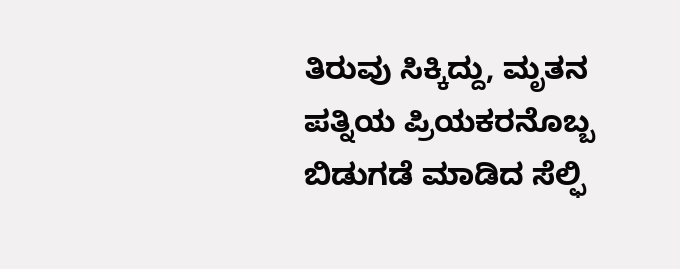ತಿರುವು ಸಿಕ್ಕಿದ್ದು, ಮೃತನ ಪತ್ನಿಯ ಪ್ರಿಯಕರನೊಬ್ಬ ಬಿಡುಗಡೆ ಮಾಡಿದ ಸೆಲ್ಫಿ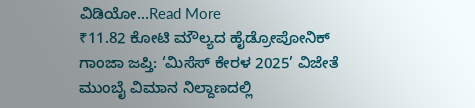ವಿಡಿಯೋ...Read More
₹11.82 ಕೋಟಿ ಮೌಲ್ಯದ ಹೈಡ್ರೋಪೋನಿಕ್ ಗಾಂಜಾ ಜಪ್ತಿ: ‘ಮಿಸೆಸ್ ಕೇರಳ 2025’ ವಿಜೇತೆ ಮುಂಬೈ ವಿಮಾನ ನಿಲ್ದಾಣದಲ್ಲಿ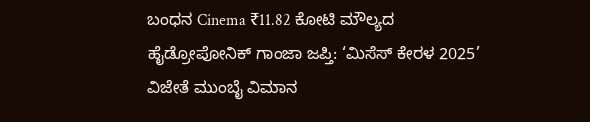ಬಂಧನ Cinema ₹11.82 ಕೋಟಿ ಮೌಲ್ಯದ ಹೈಡ್ರೋಪೋನಿಕ್ ಗಾಂಜಾ ಜಪ್ತಿ: ‘ಮಿಸೆಸ್ ಕೇರಳ 2025’ ವಿಜೇತೆ ಮುಂಬೈ ವಿಮಾನ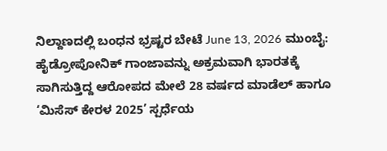ನಿಲ್ದಾಣದಲ್ಲಿ ಬಂಧನ ಭ್ರಷ್ಟರ ಬೇಟೆ June 13, 2026 ಮುಂಬೈ: ಹೈಡ್ರೋಪೋನಿಕ್ ಗಾಂಜಾವನ್ನು ಅಕ್ರಮವಾಗಿ ಭಾರತಕ್ಕೆ ಸಾಗಿಸುತ್ತಿದ್ದ ಆರೋಪದ ಮೇಲೆ 28 ವರ್ಷದ ಮಾಡೆಲ್ ಹಾಗೂ ‘ಮಿಸೆಸ್ ಕೇರಳ 2025’ ಸ್ಪರ್ಧೆಯ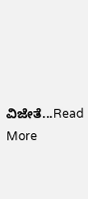ವಿಜೇತೆ...Read More